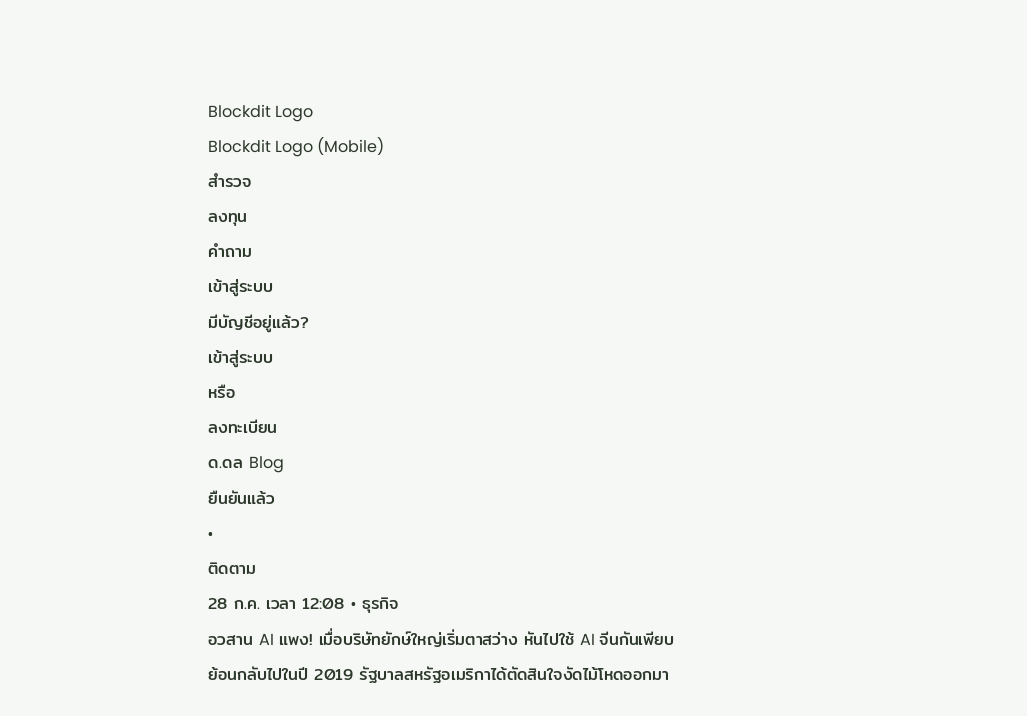Blockdit Logo
Blockdit Logo (Mobile)
สำรวจ
ลงทุน
คำถาม
เข้าสู่ระบบ
มีบัญชีอยู่แล้ว?
เข้าสู่ระบบ
หรือ
ลงทะเบียน
ด.ดล Blog
ยืนยันแล้ว
•
ติดตาม
28 ก.ค. เวลา 12:08 • ธุรกิจ
อวสาน AI แพง! เมื่อบริษัทยักษ์ใหญ่เริ่มตาสว่าง หันไปใช้ AI จีนกันเพียบ
ย้อนกลับไปในปี 2019 รัฐบาลสหรัฐอเมริกาได้ตัดสินใจงัดไม้โหดออกมา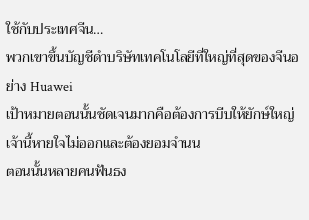ใช้กับประเทศจีน…
พวกเขาขึ้นบัญชีดำบริษัทเทคโนโลยีที่ใหญ่ที่สุดของจีนอย่าง Huawei
เป้าหมายตอนนั้นชัดเจนมากคือต้องการบีบให้ยักษ์ใหญ่เจ้านี้หายใจไม่ออกและต้องยอมจำนน
ตอนนั้นหลายคนฟันธง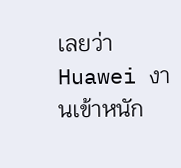เลยว่า Huawei งานเข้าหนัก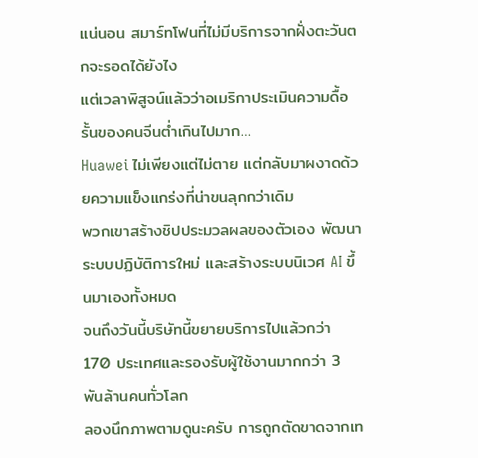แน่นอน สมาร์ทโฟนที่ไม่มีบริการจากฝั่งตะวันตกจะรอดได้ยังไง
แต่เวลาพิสูจน์แล้วว่าอเมริกาประเมินความดื้อรั้นของคนจีนต่ำเกินไปมาก…
Huawei ไม่เพียงแต่ไม่ตาย แต่กลับมาผงาดด้วยความแข็งแกร่งที่น่าขนลุกกว่าเดิม
พวกเขาสร้างชิปประมวลผลของตัวเอง พัฒนาระบบปฏิบัติการใหม่ และสร้างระบบนิเวศ AI ขึ้นมาเองทั้งหมด
จนถึงวันนี้บริษัทนี้ขยายบริการไปแล้วกว่า 170 ประเทศและรองรับผู้ใช้งานมากกว่า 3 พันล้านคนทั่วโลก
ลองนึกภาพตามดูนะครับ การถูกตัดขาดจากเท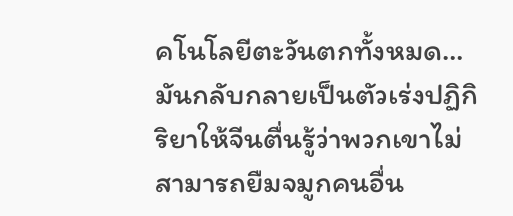คโนโลยีตะวันตกทั้งหมด…
มันกลับกลายเป็นตัวเร่งปฏิกิริยาให้จีนตื่นรู้ว่าพวกเขาไม่สามารถยืมจมูกคนอื่น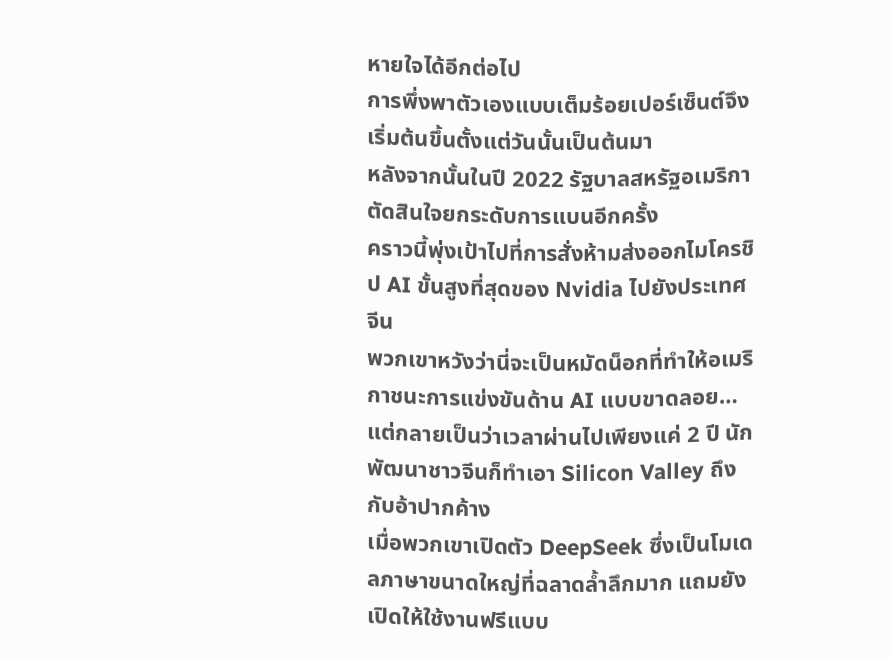หายใจได้อีกต่อไป
การพึ่งพาตัวเองแบบเต็มร้อยเปอร์เซ็นต์จึงเริ่มต้นขึ้นตั้งแต่วันนั้นเป็นต้นมา
หลังจากนั้นในปี 2022 รัฐบาลสหรัฐอเมริกาตัดสินใจยกระดับการแบนอีกครั้ง
คราวนี้พุ่งเป้าไปที่การสั่งห้ามส่งออกไมโครชิป AI ขั้นสูงที่สุดของ Nvidia ไปยังประเทศจีน
พวกเขาหวังว่านี่จะเป็นหมัดน็อกที่ทำให้อเมริกาชนะการแข่งขันด้าน AI แบบขาดลอย…
แต่กลายเป็นว่าเวลาผ่านไปเพียงแค่ 2 ปี นักพัฒนาชาวจีนก็ทำเอา Silicon Valley ถึงกับอ้าปากค้าง
เมื่อพวกเขาเปิดตัว DeepSeek ซึ่งเป็นโมเดลภาษาขนาดใหญ่ที่ฉลาดล้ำลึกมาก แถมยังเปิดให้ใช้งานฟรีแบบ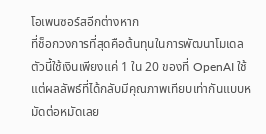โอเพนซอร์สอีกต่างหาก
ที่ช็อกวงการที่สุดคือต้นทุนในการพัฒนาโมเดลตัวนี้ใช้เงินเพียงแค่ 1 ใน 20 ของที่ OpenAI ใช้
แต่ผลลัพธ์ที่ได้กลับมีคุณภาพเทียบเท่ากันแบบหมัดต่อหมัดเลย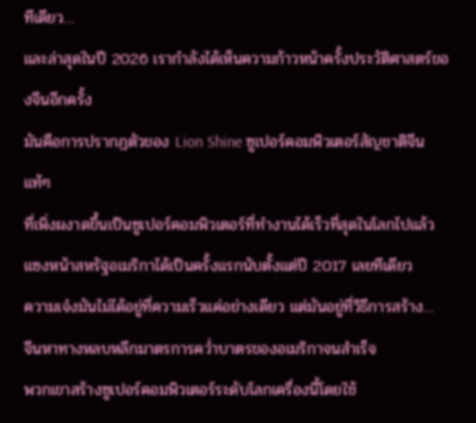ทีเดียว…
และล่าสุดในปี 2026 เรากำลังได้เห็นความก้าวหน้าครั้งประวัติศาสตร์ของจีนอีกครั้ง
มันคือการปรากฏตัวของ Lion Shine ซูเปอร์คอมพิวเตอร์สัญชาติจีนแท้ๆ
ที่เพิ่งผงาดขึ้นเป็นซูเปอร์คอมพิวเตอร์ที่ทำงานได้เร็วที่สุดในโลกไปแล้ว
แซงหน้าสหรัฐอเมริกาได้เป็นครั้งแรกนับตั้งแต่ปี 2017 เลยทีเดียว
ความเจ๋งมันไม่ได้อยู่ที่ความเร็วแค่อย่างเดียว แต่มันอยู่ที่วิธีการสร้าง…
จีนหาทางหลบหลีกมาตรการคว่ำบาตรของอเมริกาจนสำเร็จ
พวกเขาสร้างซูเปอร์คอมพิวเตอร์ระดับโลกเครื่องนี้โดยใช้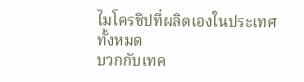ไมโครชิปที่ผลิตเองในประเทศทั้งหมด
บวกกับเทค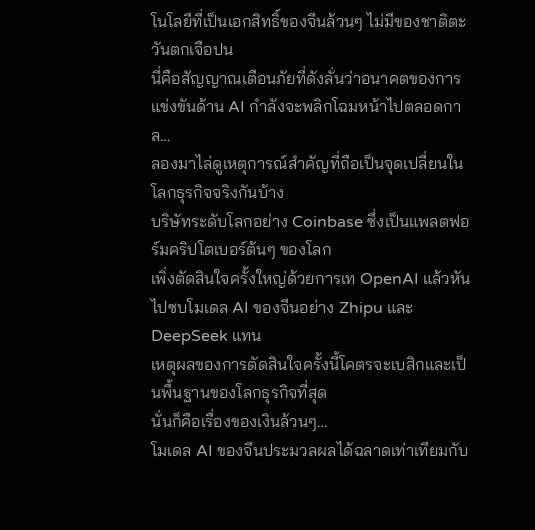โนโลยีที่เป็นเอกสิทธิ์ของจีนล้วนๆ ไม่มีของชาติตะวันตกเจือปน
นี่คือสัญญาณเตือนภัยที่ดังลั่นว่าอนาคตของการแข่งขันด้าน AI กำลังจะพลิกโฉมหน้าไปตลอดกาล…
ลองมาไล่ดูเหตุการณ์สำคัญที่ถือเป็นจุดเปลี่ยนในโลกธุรกิจจริงกันบ้าง
บริษัทระดับโลกอย่าง Coinbase ซึ่งเป็นแพลตฟอร์มคริปโตเบอร์ต้นๆ ของโลก
เพิ่งตัดสินใจครั้งใหญ่ด้วยการเท OpenAI แล้วหันไปซบโมเดล AI ของจีนอย่าง Zhipu และ DeepSeek แทน
เหตุผลของการตัดสินใจครั้งนี้โคตรจะเบสิกและเป็นพื้นฐานของโลกธุรกิจที่สุด
นั่นก็คือเรื่องของเงินล้วนๆ…
โมเดล AI ของจีนประมวลผลได้ฉลาดเท่าเทียมกับ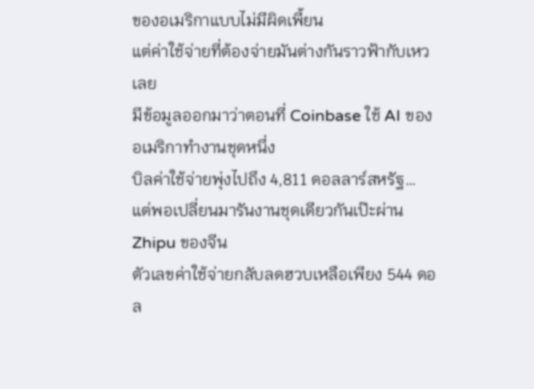ของอเมริกาแบบไม่มีผิดเพี้ยน
แต่ค่าใช้จ่ายที่ต้องจ่ายมันต่างกันราวฟ้ากับเหวเลย
มีข้อมูลออกมาว่าตอนที่ Coinbase ใช้ AI ของอเมริกาทำงานชุดหนึ่ง
บิลค่าใช้จ่ายพุ่งไปถึง 4,811 ดอลลาร์สหรัฐ…
แต่พอเปลี่ยนมารันงานชุดเดียวกันเป๊ะผ่าน Zhipu ของจีน
ตัวเลขค่าใช้จ่ายกลับลดฮวบเหลือเพียง 544 ดอล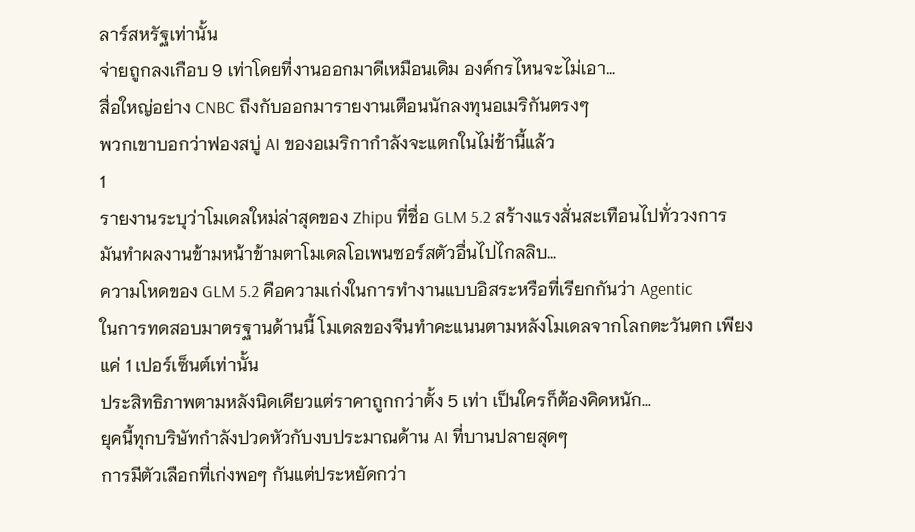ลาร์สหรัฐเท่านั้น
จ่ายถูกลงเกือบ 9 เท่าโดยที่งานออกมาดีเหมือนเดิม องค์กรไหนจะไม่เอา…
สื่อใหญ่อย่าง CNBC ถึงกับออกมารายงานเตือนนักลงทุนอเมริกันตรงๆ
พวกเขาบอกว่าฟองสบู่ AI ของอเมริกากำลังจะแตกในไม่ช้านี้แล้ว
1
รายงานระบุว่าโมเดลใหม่ล่าสุดของ Zhipu ที่ชื่อ GLM 5.2 สร้างแรงสั่นสะเทือนไปทั่ววงการ
มันทำผลงานข้ามหน้าข้ามตาโมเดลโอเพนซอร์สตัวอื่นไปไกลลิบ…
ความโหดของ GLM 5.2 คือความเก่งในการทำงานแบบอิสระหรือที่เรียกกันว่า Agentic
ในการทดสอบมาตรฐานด้านนี้ โมเดลของจีนทำคะแนนตามหลังโมเดลจากโลกตะวันตก เพียงแค่ 1 เปอร์เซ็นต์เท่านั้น
ประสิทธิภาพตามหลังนิดเดียวแต่ราคาถูกกว่าตั้ง 5 เท่า เป็นใครก็ต้องคิดหนัก…
ยุคนี้ทุกบริษัทกำลังปวดหัวกับงบประมาณด้าน AI ที่บานปลายสุดๆ
การมีตัวเลือกที่เก่งพอๆ กันแต่ประหยัดกว่า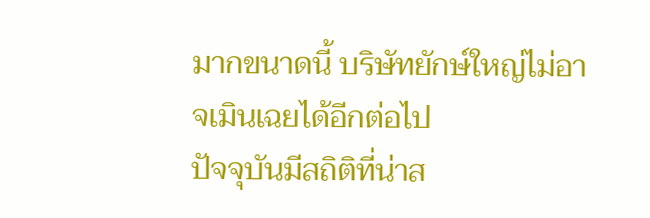มากขนาดนี้ บริษัทยักษ์ใหญ่ไม่อาจเมินเฉยได้อีกต่อไป
ปัจจุบันมีสถิติที่น่าส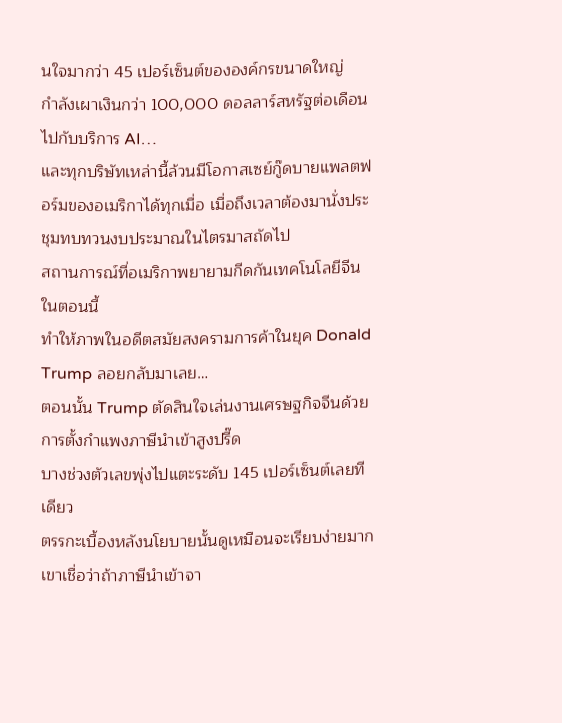นใจมากว่า 45 เปอร์เซ็นต์ขององค์กรขนาดใหญ่
กำลังเผาเงินกว่า 100,000 ดอลลาร์สหรัฐต่อเดือนไปกับบริการ AI…
และทุกบริษัทเหล่านี้ล้วนมีโอกาสเซย์กู๊ดบายแพลตฟอร์มของอเมริกาได้ทุกเมื่อ เมื่อถึงเวลาต้องมานั่งประชุมทบทวนงบประมาณในไตรมาสถัดไป
สถานการณ์ที่อเมริกาพยายามกีดกันเทคโนโลยีจีนในตอนนี้
ทำให้ภาพในอดีตสมัยสงครามการค้าในยุค Donald Trump ลอยกลับมาเลย…
ตอนนั้น Trump ตัดสินใจเล่นงานเศรษฐกิจจีนด้วยการตั้งกำแพงภาษีนำเข้าสูงปรี๊ด
บางช่วงตัวเลขพุ่งไปแตะระดับ 145 เปอร์เซ็นต์เลยทีเดียว
ตรรกะเบื้องหลังนโยบายนั้นดูเหมือนจะเรียบง่ายมาก
เขาเชื่อว่าถ้าภาษีนำเข้าจา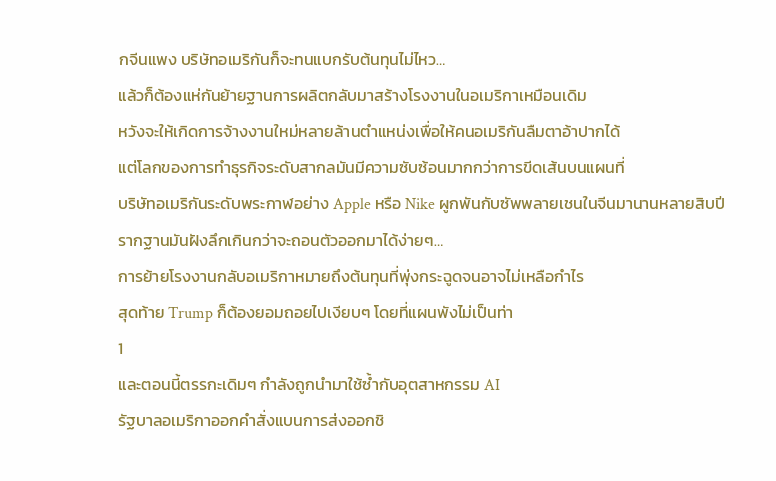กจีนแพง บริษัทอเมริกันก็จะทนแบกรับต้นทุนไม่ไหว…
แล้วก็ต้องแห่กันย้ายฐานการผลิตกลับมาสร้างโรงงานในอเมริกาเหมือนเดิม
หวังจะให้เกิดการจ้างงานใหม่หลายล้านตำแหน่งเพื่อให้คนอเมริกันลืมตาอ้าปากได้
แต่โลกของการทำธุรกิจระดับสากลมันมีความซับซ้อนมากกว่าการขีดเส้นบนแผนที่
บริษัทอเมริกันระดับพระกาฬอย่าง Apple หรือ Nike ผูกพันกับซัพพลายเชนในจีนมานานหลายสิบปี
รากฐานมันฝังลึกเกินกว่าจะถอนตัวออกมาได้ง่ายๆ…
การย้ายโรงงานกลับอเมริกาหมายถึงต้นทุนที่พุ่งกระฉูดจนอาจไม่เหลือกำไร
สุดท้าย Trump ก็ต้องยอมถอยไปเงียบๆ โดยที่แผนพังไม่เป็นท่า
1
และตอนนี้ตรรกะเดิมๆ กำลังถูกนำมาใช้ซ้ำกับอุตสาหกรรม AI
รัฐบาลอเมริกาออกคำสั่งแบนการส่งออกชิ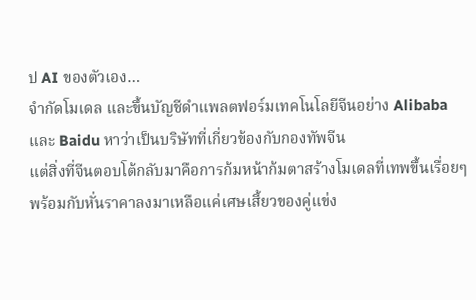ป AI ของตัวเอง…
จำกัดโมเดล และขึ้นบัญชีดำแพลตฟอร์มเทคโนโลยีจีนอย่าง Alibaba และ Baidu หาว่าเป็นบริษัทที่เกี่ยวข้องกับกองทัพจีน
แต่สิ่งที่จีนตอบโต้กลับมาคือการก้มหน้าก้มตาสร้างโมเดลที่เทพขึ้นเรื่อยๆ
พร้อมกับหั่นราคาลงมาเหลือแค่เศษเสี้ยวของคู่แข่ง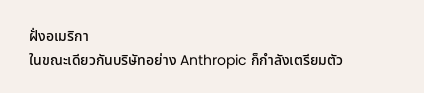ฝั่งอเมริกา
ในขณะเดียวกันบริษัทอย่าง Anthropic ก็กำลังเตรียมตัว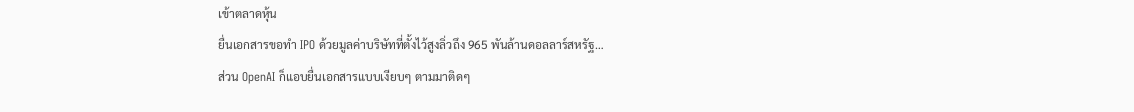เข้าตลาดหุ้น
ยื่นเอกสารขอทำ IPO ด้วยมูลค่าบริษัทที่ตั้งไว้สูงลิ่วถึง 965 พันล้านดอลลาร์สหรัฐ…
ส่วน OpenAI ก็แอบยื่นเอกสารแบบเงียบๆ ตามมาติดๆ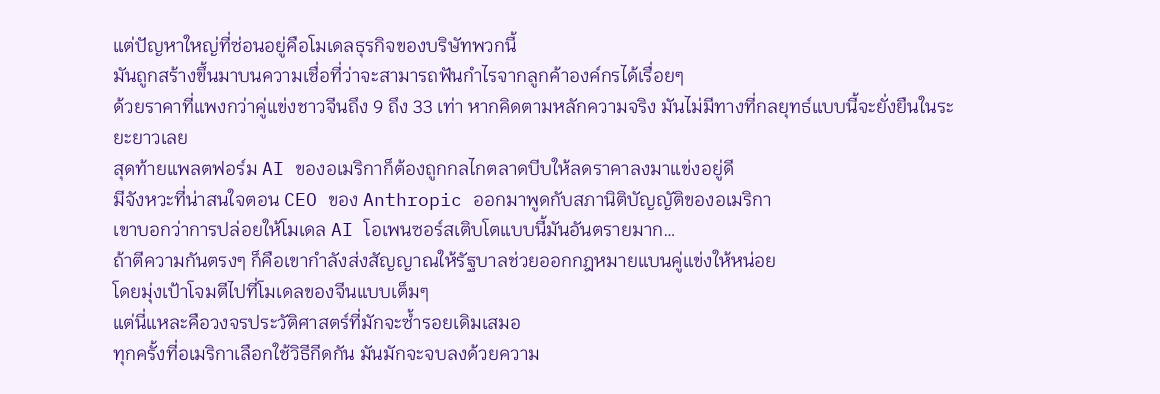แต่ปัญหาใหญ่ที่ซ่อนอยู่คือโมเดลธุรกิจของบริษัทพวกนี้
มันถูกสร้างขึ้นมาบนความเชื่อที่ว่าจะสามารถฟันกำไรจากลูกค้าองค์กรได้เรื่อยๆ
ด้วยราคาที่แพงกว่าคู่แข่งชาวจีนถึง 9 ถึง 33 เท่า หากคิดตามหลักความจริง มันไม่มีทางที่กลยุทธ์แบบนี้จะยั่งยืนในระยะยาวเลย
สุดท้ายแพลตฟอร์ม AI ของอเมริกาก็ต้องถูกกลไกตลาดบีบให้ลดราคาลงมาแข่งอยู่ดี
มีจังหวะที่น่าสนใจตอน CEO ของ Anthropic ออกมาพูดกับสภานิติบัญญัติของอเมริกา
เขาบอกว่าการปล่อยให้โมเดล AI โอเพนซอร์สเติบโตแบบนี้มันอันตรายมาก…
ถ้าตีความกันตรงๆ ก็คือเขากำลังส่งสัญญาณให้รัฐบาลช่วยออกกฎหมายแบนคู่แข่งให้หน่อย
โดยมุ่งเป้าโจมตีไปที่โมเดลของจีนแบบเต็มๆ
แต่นี่แหละคือวงจรประวัติศาสตร์ที่มักจะซ้ำรอยเดิมเสมอ
ทุกครั้งที่อเมริกาเลือกใช้วิธีกีดกัน มันมักจะจบลงด้วยความ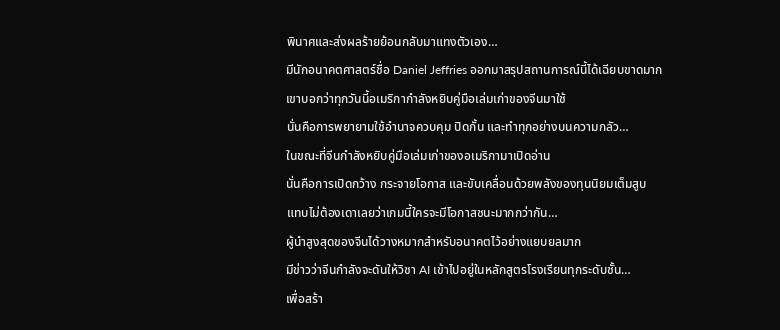พินาศและส่งผลร้ายย้อนกลับมาแทงตัวเอง…
มีนักอนาคตศาสตร์ชื่อ Daniel Jeffries ออกมาสรุปสถานการณ์นี้ได้เฉียบขาดมาก
เขาบอกว่าทุกวันนี้อเมริกากำลังหยิบคู่มือเล่มเก่าของจีนมาใช้
นั่นคือการพยายามใช้อำนาจควบคุม ปิดกั้น และทำทุกอย่างบนความกลัว…
ในขณะที่จีนกำลังหยิบคู่มือเล่มเก่าของอเมริกามาเปิดอ่าน
นั่นคือการเปิดกว้าง กระจายโอกาส และขับเคลื่อนด้วยพลังของทุนนิยมเต็มสูบ
แทบไม่ต้องเดาเลยว่าเกมนี้ใครจะมีโอกาสชนะมากกว่ากัน…
ผู้นำสูงสุดของจีนได้วางหมากสำหรับอนาคตไว้อย่างแยบยลมาก
มีข่าวว่าจีนกำลังจะดันให้วิชา AI เข้าไปอยู่ในหลักสูตรโรงเรียนทุกระดับชั้น…
เพื่อสร้า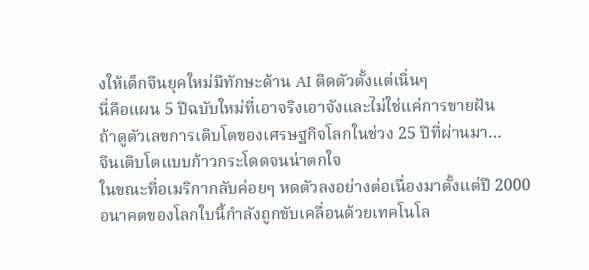งให้เด็กจีนยุคใหม่มีทักษะด้าน AI ติดตัวตั้งแต่เนิ่นๆ
นี่คือแผน 5 ปีฉบับใหม่ที่เอาจริงเอาจังและไม่ใช่แค่การขายฝัน
ถ้าดูตัวเลขการเติบโตของเศรษฐกิจโลกในช่วง 25 ปีที่ผ่านมา…
จีนเติบโตแบบก้าวกระโดดจนน่าตกใจ
ในขณะที่อเมริกากลับค่อยๆ หดตัวลงอย่างต่อเนื่องมาตั้งแต่ปี 2000
อนาคตของโลกใบนี้กำลังถูกขับเคลื่อนด้วยเทคโนโล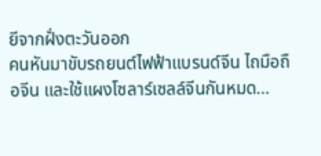ยีจากฝั่งตะวันออก
คนหันมาขับรถยนต์ไฟฟ้าแบรนด์จีน ไถมือถือจีน และใช้แผงโซลาร์เซลล์จีนกันหมด…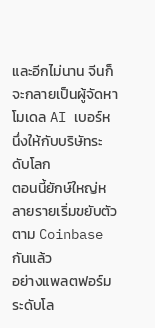และอีกไม่นาน จีนก็จะกลายเป็นผู้จัดหาโมเดล AI เบอร์หนึ่งให้กับบริษัทระดับโลก
ตอนนี้ยักษ์ใหญ่หลายรายเริ่มขยับตัวตาม Coinbase กันแล้ว
อย่างแพลตฟอร์มระดับโล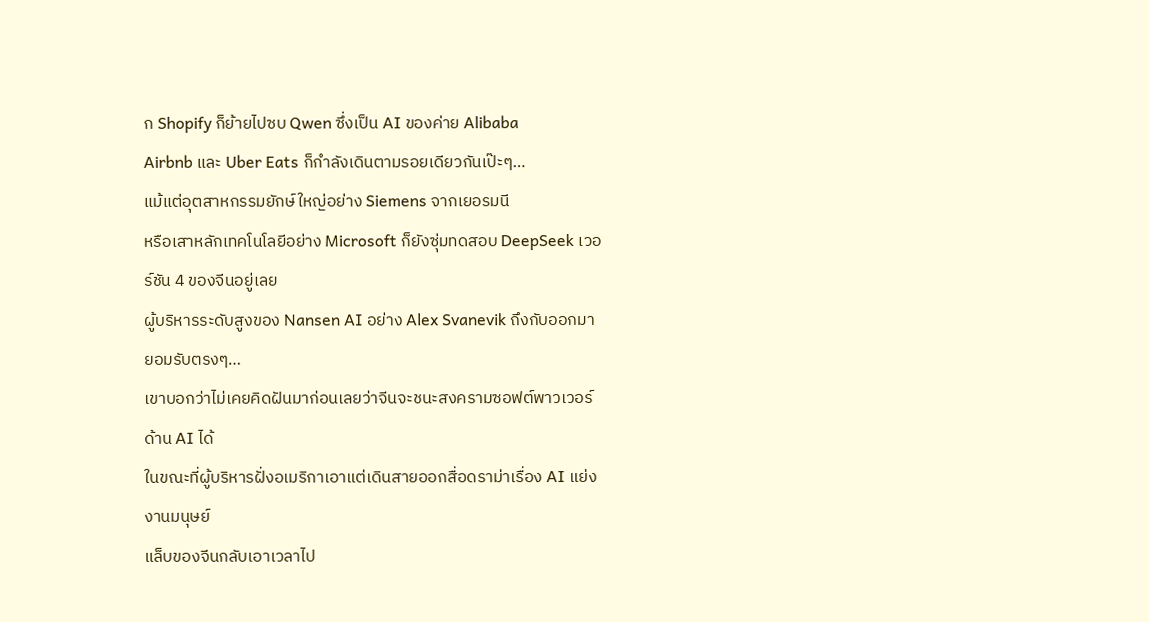ก Shopify ก็ย้ายไปซบ Qwen ซึ่งเป็น AI ของค่าย Alibaba
Airbnb และ Uber Eats ก็กำลังเดินตามรอยเดียวกันเป๊ะๆ…
แม้แต่อุตสาหกรรมยักษ์ใหญ่อย่าง Siemens จากเยอรมนี
หรือเสาหลักเทคโนโลยีอย่าง Microsoft ก็ยังซุ่มทดสอบ DeepSeek เวอร์ชัน 4 ของจีนอยู่เลย
ผู้บริหารระดับสูงของ Nansen AI อย่าง Alex Svanevik ถึงกับออกมายอมรับตรงๆ…
เขาบอกว่าไม่เคยคิดฝันมาก่อนเลยว่าจีนจะชนะสงครามซอฟต์พาวเวอร์ด้าน AI ได้
ในขณะที่ผู้บริหารฝั่งอเมริกาเอาแต่เดินสายออกสื่อดราม่าเรื่อง AI แย่งงานมนุษย์
แล็บของจีนกลับเอาเวลาไป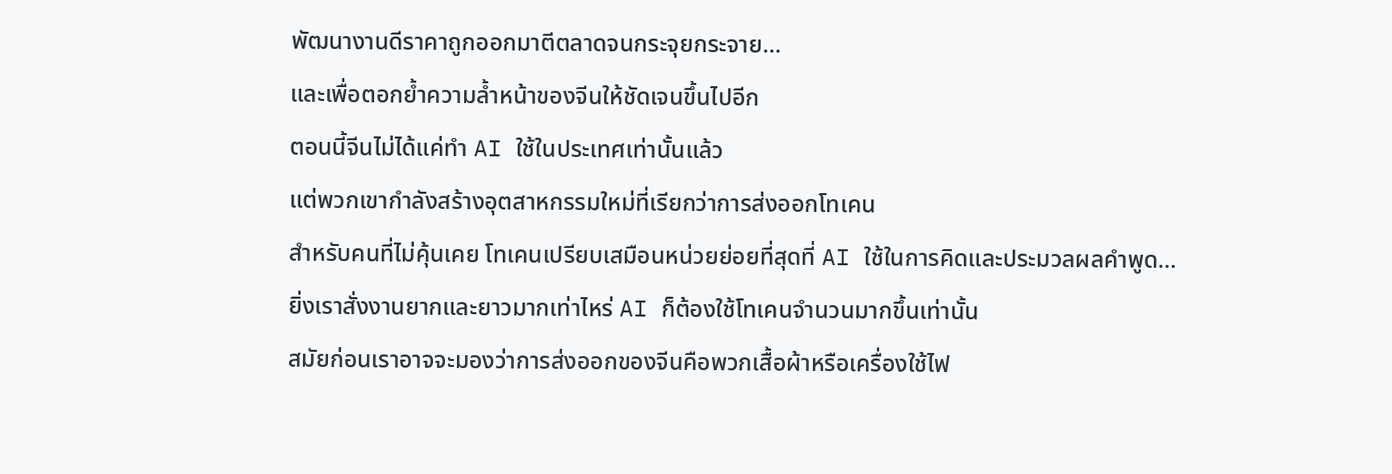พัฒนางานดีราคาถูกออกมาตีตลาดจนกระจุยกระจาย…
และเพื่อตอกย้ำความล้ำหน้าของจีนให้ชัดเจนขึ้นไปอีก
ตอนนี้จีนไม่ได้แค่ทำ AI ใช้ในประเทศเท่านั้นแล้ว
แต่พวกเขากำลังสร้างอุตสาหกรรมใหม่ที่เรียกว่าการส่งออกโทเคน
สำหรับคนที่ไม่คุ้นเคย โทเคนเปรียบเสมือนหน่วยย่อยที่สุดที่ AI ใช้ในการคิดและประมวลผลคำพูด…
ยิ่งเราสั่งงานยากและยาวมากเท่าไหร่ AI ก็ต้องใช้โทเคนจำนวนมากขึ้นเท่านั้น
สมัยก่อนเราอาจจะมองว่าการส่งออกของจีนคือพวกเสื้อผ้าหรือเครื่องใช้ไฟ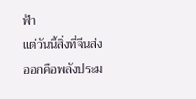ฟ้า
แต่วันนี้สิ่งที่จีนส่งออกคือพลังประม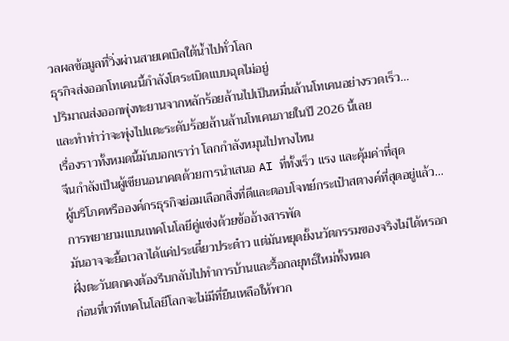วลผลข้อมูลที่วิ่งผ่านสายเคเบิลใต้น้ำไปทั่วโลก
ธุรกิจส่งออกโทเคนนี้กำลังโตระเบิดแบบฉุดไม่อยู่
ปริมาณส่งออกพุ่งทะยานจากหลักร้อยล้านไปเป็นหมื่นล้านโทเคนอย่างรวดเร็ว…
และทำท่าว่าจะพุ่งไปแตะระดับร้อยล้านล้านโทเคนภายในปี 2026 นี้เลย
เรื่องราวทั้งหมดนี้มันบอกเราว่า โลกกำลังหมุนไปทางไหน
จีนกำลังเป็นผู้เขียนอนาคตด้วยการนำเสนอ AI ที่ทั้งเร็ว แรง และคุ้มค่าที่สุด
ผู้บริโภคหรือองค์กรธุรกิจย่อมเลือกสิ่งที่ดีและตอบโจทย์กระเป๋าสตางค์ที่สุดอยู่แล้ว…
การพยายามแบนเทคโนโลยีคู่แข่งด้วยข้ออ้างสารพัด
มันอาจจะยื้อเวลาได้แค่ประเดี๋ยวประด๋าว แต่มันหยุดยั้งนวัตกรรมของจริงไม่ได้หรอก
ฝั่งตะวันตกคงต้องรีบกลับไปทำการบ้านและรื้อกลยุทธ์ใหม่ทั้งหมด
ก่อนที่เวทีเทคโนโลยีโลกจะไม่มีที่ยืนเหลือให้พวก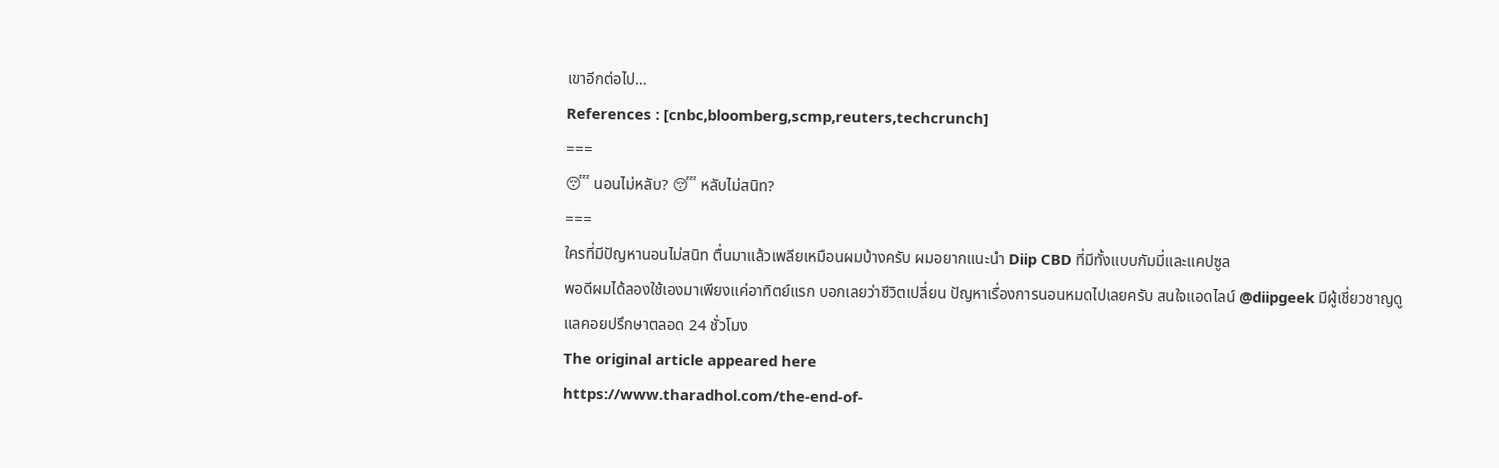เขาอีกต่อไป…
References : [cnbc,bloomberg,scmp,reuters,techcrunch]
===
😴 นอนไม่หลับ? 😴 หลับไม่สนิท?
===
ใครที่มีปัญหานอนไม่สนิท ตื่นมาแล้วเพลียเหมือนผมบ้างครับ ผมอยากแนะนำ Diip CBD ที่มีทั้งแบบกัมมี่และแคปซูล
พอดีผมได้ลองใช้เองมาเพียงแค่อาทิตย์แรก บอกเลยว่าชีวิตเปลี่ยน ปัญหาเรื่องการนอนหมดไปเลยครับ สนใจแอดไลน์ @diipgeek มีผู้เชี่ยวชาญดูแลคอยปรึกษาตลอด 24 ชั่วโมง
The original article appeared here
https://www.tharadhol.com/the-end-of-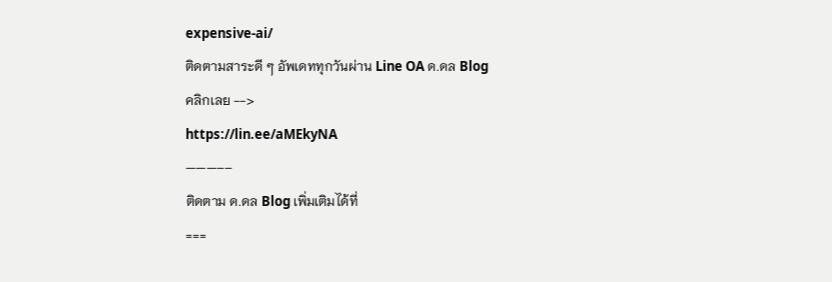expensive-ai/
ติดตามสาระดี ๆ อัพเดททุกวันผ่าน Line OA ด.ดล Blog
คลิกเลย -->
https://lin.ee/aMEkyNA
———––
ติดตาม ด.ดล Blog เพิ่มเติมได้ที่
===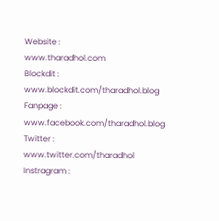Website :
www.tharadhol.com
Blockdit :
www.blockdit.com/tharadhol.blog
Fanpage :
www.facebook.com/tharadhol.blog
Twitter :
www.twitter.com/tharadhol
Instragram :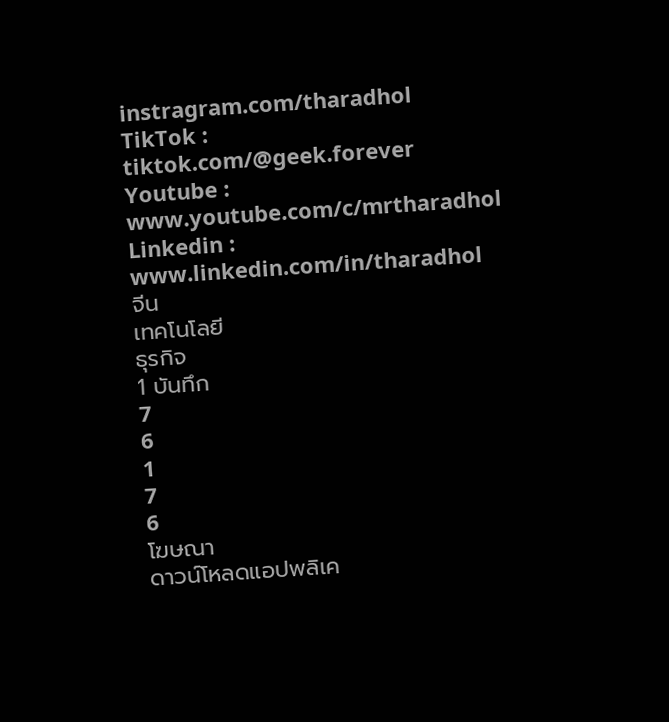instragram.com/tharadhol
TikTok :
tiktok.com/@geek.forever
Youtube :
www.youtube.com/c/mrtharadhol
Linkedin :
www.linkedin.com/in/tharadhol
จีน
เทคโนโลยี
ธุรกิจ
1 บันทึก
7
6
1
7
6
โฆษณา
ดาวน์โหลดแอปพลิเค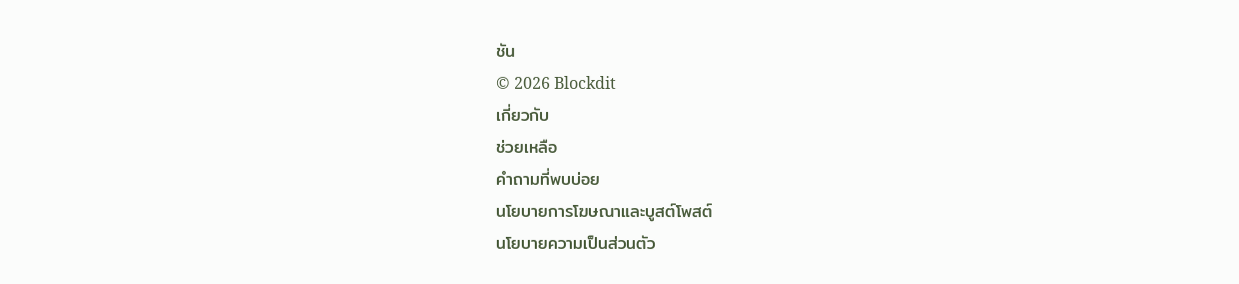ชัน
© 2026 Blockdit
เกี่ยวกับ
ช่วยเหลือ
คำถามที่พบบ่อย
นโยบายการโฆษณาและบูสต์โพสต์
นโยบายความเป็นส่วนตัว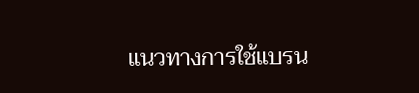แนวทางการใช้แบรน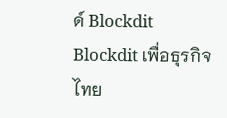ด์ Blockdit
Blockdit เพื่อธุรกิจ
ไทย